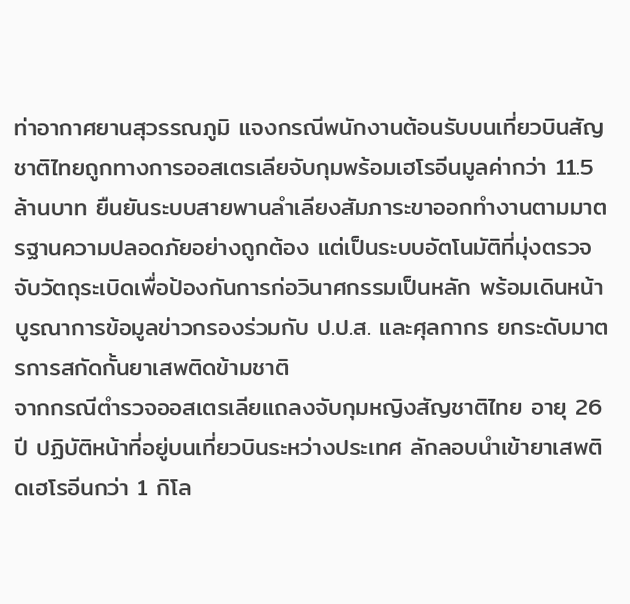ท่าอากาศยานสุวรรณภูมิ แจงกรณีพนักงานต้อนรับบนเที่ยวบินสัญชาติไทยถูกทางการออสเตรเลียจับกุมพร้อมเฮโรอีนมูลค่ากว่า 11.5 ล้านบาท ยืนยันระบบสายพานลำเลียงสัมภาระขาออกทำงานตามมาตรฐานความปลอดภัยอย่างถูกต้อง แต่เป็นระบบอัตโนมัติที่มุ่งตรวจจับวัตถุระเบิดเพื่อป้องกันการก่อวินาศกรรมเป็นหลัก พร้อมเดินหน้าบูรณาการข้อมูลข่าวกรองร่วมกับ ป.ป.ส. และศุลกากร ยกระดับมาตรการสกัดกั้นยาเสพติดข้ามชาติ
จากกรณีตำรวจออสเตรเลียแถลงจับกุมหญิงสัญชาติไทย อายุ 26 ปี ปฏิบัติหน้าที่อยู่บนเที่ยวบินระหว่างประเทศ ลักลอบนำเข้ายาเสพติดเฮโรอีนกว่า 1 กิโล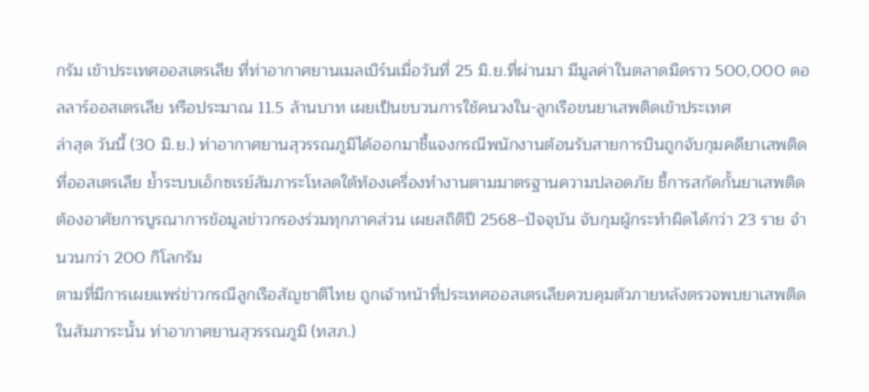กรัม เข้าประเทศออสเตรเลีย ที่ท่าอากาศยานเมลเบิร์นเมื่อวันที่ 25 มิ.ย.ที่ผ่านมา มีมูลค่าในตลาดมืดราว 500,000 ดอลลาร์ออสเตรเลีย หรือประมาณ 11.5 ล้านบาท เผยเป็นขบวนการใช้คนวงใน-ลูกเรือขนยาเสพติดเข้าประเทศ
ล่าสุด วันนี้ (30 มิ.ย.) ท่าอากาศยานสุวรรณภูมิได้ออกมาชี้แจงกรณีพนักงานต้อนรับสายการบินถูกจับกุมคดียาเสพติดที่ออสเตรเลีย ย้ำระบบเอ็กซเรย์สัมภาระโหลดใต้ท้องเครื่องทำงานตามมาตรฐานความปลอดภัย ชี้การสกัดกั้นยาเสพติดต้องอาศัยการบูรณาการข้อมูลข่าวกรองร่วมทุกภาคส่วน เผยสถิติปี 2568–ปัจจุบัน จับกุมผู้กระทำผิดได้กว่า 23 ราย จำนวนกว่า 200 กิโลกรัม
ตามที่มีการเผยแพร่ข่าวกรณีลูกเรือสัญชาติไทย ถูกเจ้าหน้าที่ประเทศออสเตรเลียควบคุมตัวภายหลังตรวจพบยาเสพติดในสัมภาระนั้น ท่าอากาศยานสุวรรณภูมิ (ทสภ.)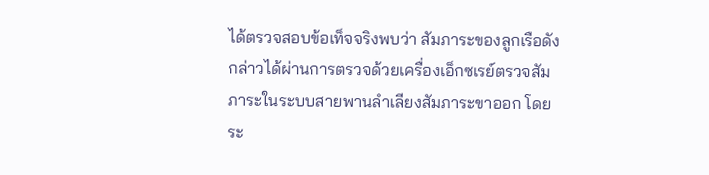ได้ตรวจสอบข้อเท็จจริงพบว่า สัมภาระของลูกเรือดังกล่าวได้ผ่านการตรวจด้วยเครื่องเอ็กซเรย์ตรวจสัมภาระในระบบสายพานลำเลียงสัมภาระขาออก โดยระ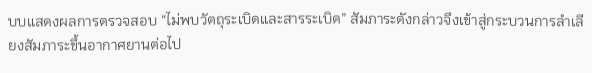บบแสดงผลการตรวจสอบ “ไม่พบวัตถุระเบิดและสารระเบิด” สัมภาระดังกล่าวจึงเข้าสู่กระบวนการลำเลียงสัมภาระขึ้นอากาศยานต่อไป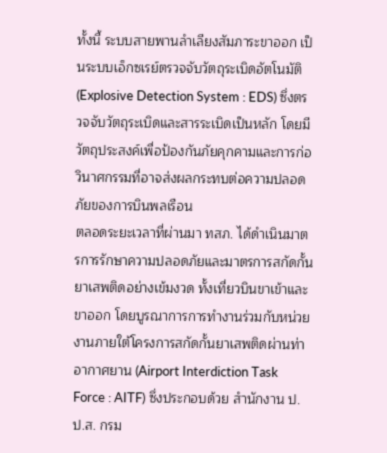ทั้งนี้ ระบบสายพานลำเลียงสัมภาระขาออก เป็นระบบเอ็กซเรย์ตรวจจับวัตถุระเบิดอัตโนมัติ (Explosive Detection System : EDS) ซึ่งตรวจจับวัตถุระเบิดและสารระเบิดเป็นหลัก โดยมีวัตถุประสงค์เพื่อป้องกันภัยคุกคามและการก่อวินาศกรรมที่อาจส่งผลกระทบต่อความปลอดภัยของการบินพลเรือน
ตลอดระยะเวลาที่ผ่านมา ทสภ. ได้ดำเนินมาตรการรักษาความปลอดภัยและมาตรการสกัดกั้นยาเสพติดอย่างเข้มงวด ทั้งเที่ยวบินขาเข้าและขาออก โดยบูรณาการการทำงานร่วมกับหน่วยงานภายใต้โครงการสกัดกั้นยาเสพติดผ่านท่าอากาศยาน (Airport Interdiction Task Force : AITF) ซึ่งประกอบด้วย สำนักงาน ป.ป.ส. กรม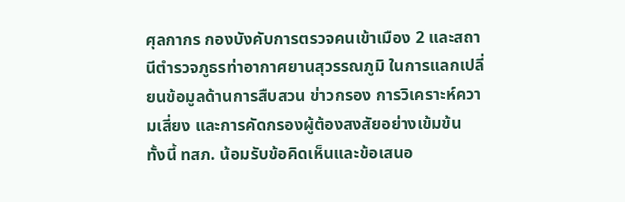ศุลกากร กองบังคับการตรวจคนเข้าเมือง 2 และสถานีตำรวจภูธรท่าอากาศยานสุวรรณภูมิ ในการแลกเปลี่ยนข้อมูลด้านการสืบสวน ข่าวกรอง การวิเคราะห์ความเสี่ยง และการคัดกรองผู้ต้องสงสัยอย่างเข้มข้น
ทั้งนี้ ทสภ. น้อมรับข้อคิดเห็นและข้อเสนอ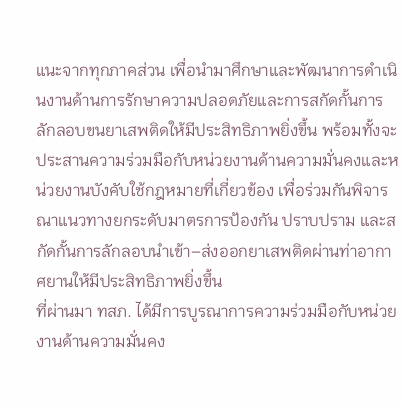แนะจากทุกภาคส่วน เพื่อนำมาศึกษาและพัฒนาการดำเนินงานด้านการรักษาความปลอดภัยและการสกัดกั้นการลักลอบขนยาเสพติดให้มีประสิทธิภาพยิ่งขึ้น พร้อมทั้งจะประสานความร่วมมือกับหน่วยงานด้านความมั่นคงและหน่วยงานบังคับใช้กฎหมายที่เกี่ยวข้อง เพื่อร่วมกันพิจารณาแนวทางยกระดับมาตรการป้องกัน ปราบปราม และสกัดกั้นการลักลอบนำเข้า–ส่งออกยาเสพติดผ่านท่าอากาศยานให้มีประสิทธิภาพยิ่งขึ้น
ที่ผ่านมา ทสภ. ได้มีการบูรณาการความร่วมมือกับหน่วยงานด้านความมั่นคง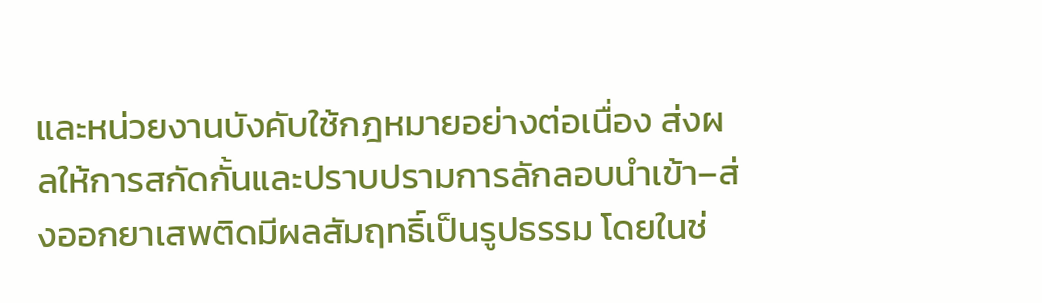และหน่วยงานบังคับใช้กฎหมายอย่างต่อเนื่อง ส่งผลให้การสกัดกั้นและปราบปรามการลักลอบนำเข้า–ส่งออกยาเสพติดมีผลสัมฤทธิ์เป็นรูปธรรม โดยในช่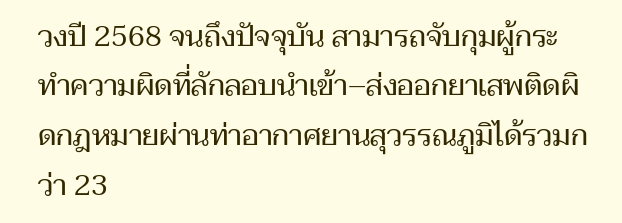วงปี 2568 จนถึงปัจจุบัน สามารถจับกุมผู้กระทำความผิดที่ลักลอบนำเข้า–ส่งออกยาเสพติดผิดกฎหมายผ่านท่าอากาศยานสุวรรณภูมิได้รวมกว่า 23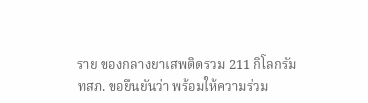ราย ของกลางยาเสพติดรวม 211 กิโลกรัม
ทสภ. ขอยืนยันว่า พร้อมให้ความร่วม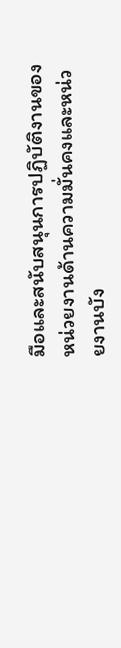มือและสนับสนุนการปฏิบัติงานของหน่วยงานด้านความมั่นคงและหน่วยงานบัง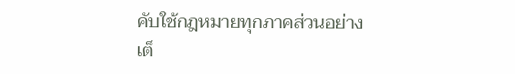คับใช้กฎหมายทุกภาคส่วนอย่างเต็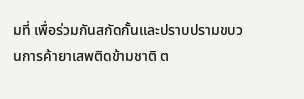มที่ เพื่อร่วมกันสกัดกั้นและปราบปรามขบวนการค้ายาเสพติดข้ามชาติ ต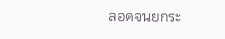ลอดจนยกระ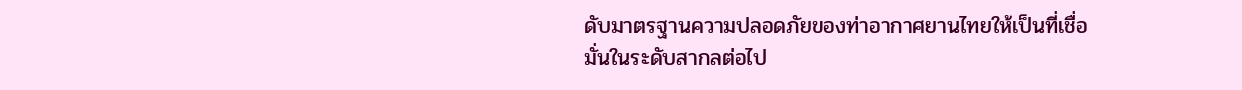ดับมาตรฐานความปลอดภัยของท่าอากาศยานไทยให้เป็นที่เชื่อมั่นในระดับสากลต่อไป